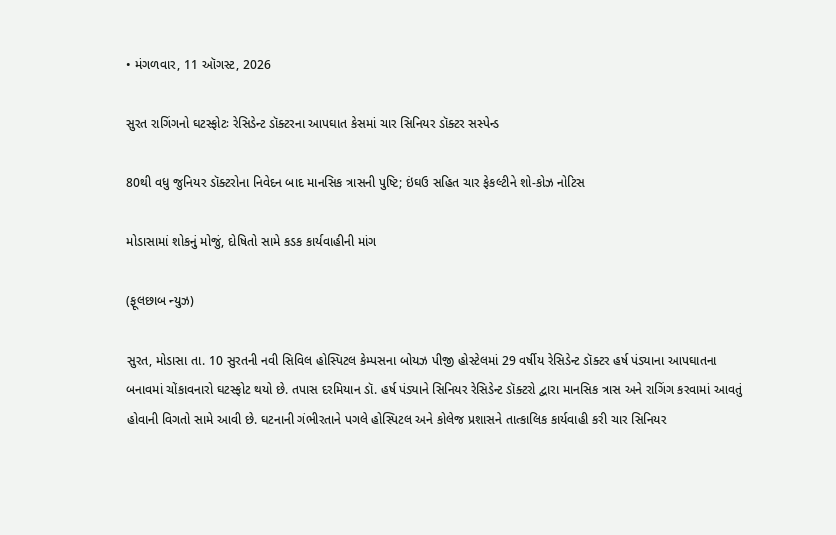• મંગળવાર, 11 ઑગસ્ટ, 2026

સુરત રાગિંગનો ઘટસ્ફોટઃ રેસિડેન્ટ ડૉક્ટરના આપઘાત કેસમાં ચાર સિનિયર ડૉક્ટર સસ્પેન્ડ

80થી વધુ જુનિયર ડૉક્ટરોના નિવેદન બાદ માનસિક ત્રાસની પુષ્ટિ; ઇંઘઉ સહિત ચાર ફેકલ્ટીને શો-કોઝ નોટિસ

મોડાસામાં શોકનું મોજું, દોષિતો સામે કડક કાર્યવાહીની માંગ

(ફૂલછાબ ન્યુઝ)

સુરત, મોડાસા તા. 10 સુરતની નવી સિવિલ હોસ્પિટલ કેમ્પસના બોયઝ પીજી હોસ્ટેલમાં 29 વર્ષીય રેસિડેન્ટ ડૉક્ટર હર્ષ પંડ્યાના આપઘાતના બનાવમાં ચોંકાવનારો ઘટસ્ફોટ થયો છે. તપાસ દરમિયાન ડૉ. હર્ષ પંડ્યાને સિનિયર રેસિડેન્ટ ડૉક્ટરો દ્વારા માનસિક ત્રાસ અને રાગિંગ કરવામાં આવતું હોવાની વિગતો સામે આવી છે. ઘટનાની ગંભીરતાને પગલે હોસ્પિટલ અને કોલેજ પ્રશાસને તાત્કાલિક કાર્યવાહી કરી ચાર સિનિયર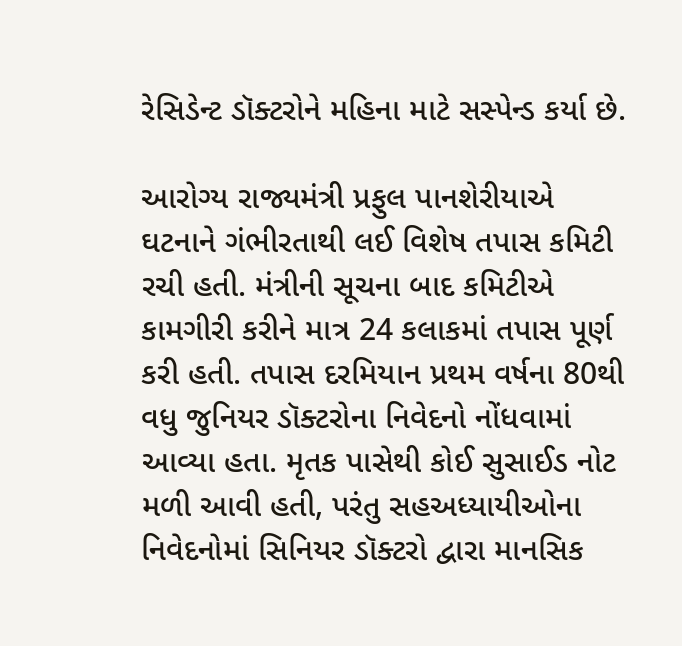રેસિડેન્ટ ડૉક્ટરોને મહિના માટે સસ્પેન્ડ કર્યા છે.

આરોગ્ય રાજ્યમંત્રી પ્રફુલ પાનશેરીયાએ  ઘટનાને ગંભીરતાથી લઈ વિશેષ તપાસ કમિટી રચી હતી. મંત્રીની સૂચના બાદ કમિટીએ કામગીરી કરીને માત્ર 24 કલાકમાં તપાસ પૂર્ણ કરી હતી. તપાસ દરમિયાન પ્રથમ વર્ષના 80થી વધુ જુનિયર ડૉક્ટરોના નિવેદનો નોંધવામાં આવ્યા હતા. મૃતક પાસેથી કોઈ સુસાઈડ નોટ મળી આવી હતી, પરંતુ સહઅધ્યાયીઓના નિવેદનોમાં સિનિયર ડૉક્ટરો દ્વારા માનસિક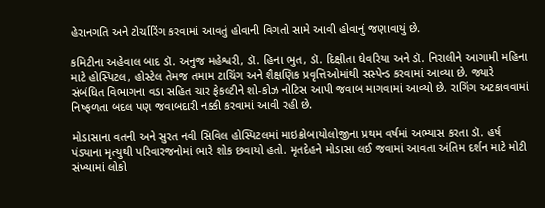હેરાનગતિ અને ટોર્ચારિંગ કરવામાં આવતું હોવાની વિગતો સામે આવી હોવાનું જણાવાયું છે.

કમિટીના અહેવાલ બાદ ડૉ. અનુજ મહેશ્વરી, ડૉ. હિના ભુત, ડૉ. દિક્ષીતા ઘેવરિયા અને ડૉ. નિરાલીને આગામી મહિના માટે હોસ્પિટલ, હોસ્ટેલ તેમજ તમામ ટાચિંગ અને શૈક્ષણિક પ્રવૃત્તિઓમાંથી સસ્પેન્ડ કરવામાં આવ્યા છે. જ્યારે સંબંધિત વિભાગના વડા સહિત ચાર ફેકલ્ટીને શો-કોઝ નોટિસ આપી જવાબ માગવામાં આવ્યો છે. રાગિંગ અટકાવવામાં નિષ્ફળતા બદલ પણ જવાબદારી નક્કી કરવામાં આવી રહી છે.

મોડાસાના વતની અને સુરત નવી સિવિલ હોસ્પિટલમાં માઇક્રોબાયોલોજીના પ્રથમ વર્ષમાં અભ્યાસ કરતા ડૉ. હર્ષ પંડ્યાના મૃત્યુથી પરિવારજનોમાં ભારે શોક છવાયો હતો. મૃતદેહને મોડાસા લઈ જવામાં આવતા અંતિમ દર્શન માટે મોટી સંખ્યામાં લોકો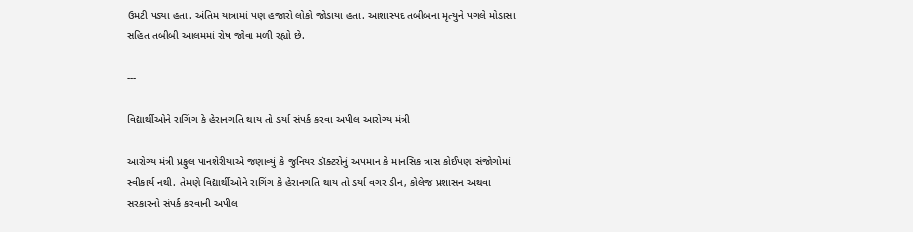ઉમટી પડ્યા હતા. અંતિમ યાત્રામાં પણ હજારો લોકો જોડાયા હતા. આશાસ્પદ તબીબના મૃત્યુને પગલે મોડાસા સહિત તબીબી આલમમાં રોષ જોવા મળી રહ્યો છે.

---

વિદ્યાર્થીઓને રાગિંગ કે હેરાનગતિ થાય તો ડર્યા સંપર્ક કરવા અપીલ આરોગ્ય મંત્રી

આરોગ્ય મંત્રી પ્રફુલ પાનશેરીયાએ જણાવ્યું કે જુનિયર ડૉક્ટરોનું અપમાન કે માનસિક ત્રાસ કોઈપણ સંજોગોમાં સ્વીકાર્ય નથી. તેમણે વિદ્યાર્થીઓને રાગિંગ કે હેરાનગતિ થાય તો ડર્યા વગર ડીન, કોલેજ પ્રશાસન અથવા સરકારનો સંપર્ક કરવાની અપીલ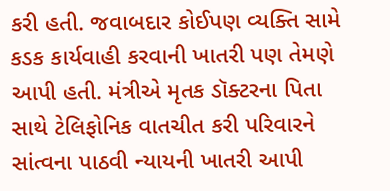કરી હતી. જવાબદાર કોઈપણ વ્યક્તિ સામે કડક કાર્યવાહી કરવાની ખાતરી પણ તેમણે આપી હતી. મંત્રીએ મૃતક ડૉક્ટરના પિતા સાથે ટેલિફોનિક વાતચીત કરી પરિવારને સાંત્વના પાઠવી ન્યાયની ખાતરી આપી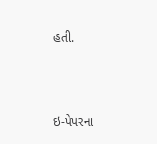હતી.



ઇ-પેપરના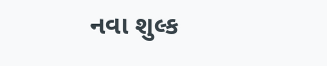નવા શુલ્ક